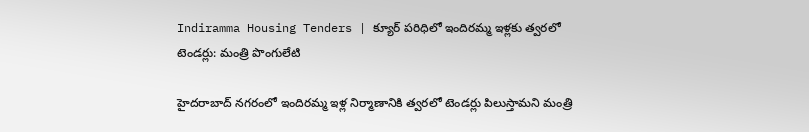Indiramma Housing Tenders | క్యూర్ పరిధిలో ఇందిరమ్మ ఇళ్లకు త్వరలో టెండర్లు: మంత్రి పొంగులేటి

హైదరాబాద్ నగరంలో ఇందిరమ్మ ఇళ్ల నిర్మాణానికి త్వరలో టెండర్లు పిలుస్తామని మంత్రి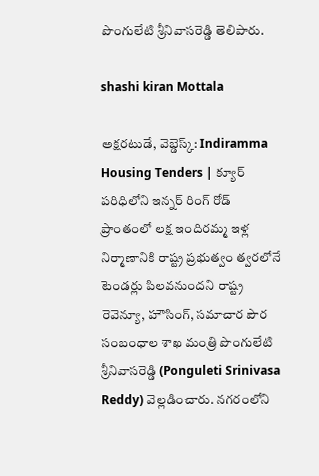పొంగులేటి శ్రీనివాసరెడ్డి తెలిపారు.

shashi kiran Mottala

అక్షరటుడే, వెబ్డెస్క్: Indiramma Housing Tenders | క్యూర్ పరిధిలోని ఇన్నర్ రింగ్ రోడ్ ప్రాంతంలో లక్ష ఇందిరమ్మ ఇళ్ల నిర్మాణానికి రాష్ట్ర ప్రభుత్వం త్వరలోనే టెండర్లు పిలవనుందని రాష్ట్ర రెవెన్యూ, హౌసింగ్, సమాచార పౌర సంబంధాల శాఖ మంత్రి పొంగులేటి శ్రీనివాసరెడ్డి (Ponguleti Srinivasa Reddy) వెల్లడించారు. నగరంలోని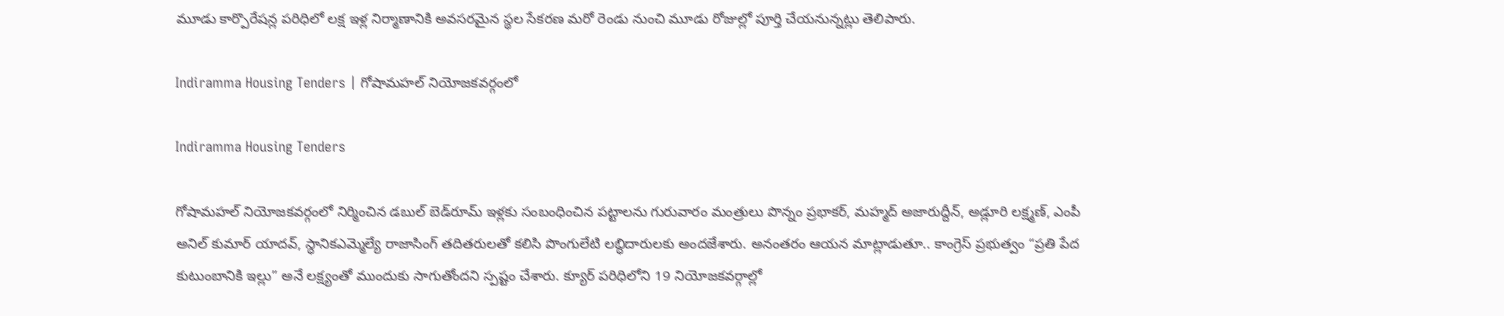మూడు కార్పొరేషన్ల పరిధిలో లక్ష ఇళ్ల నిర్మాణానికి అవసరమైన స్థల సేకరణ మరో రెండు నుంచి మూడు రోజుల్లో పూర్తి చేయనున్నట్లు తెలిపారు.

Indiramma Housing Tenders | గోషామహల్ నియోజకవర్గంలో

Indiramma Housing Tenders

గోషామహల్ నియోజకవర్గంలో నిర్మించిన డబుల్ బెడ్‌రూమ్ ఇళ్లకు సంబంధించిన పట్టాలను గురువారం మంత్రులు పొన్నం ప్రభాకర్, మహ్మద్ అజారుద్దీన్, అడ్లూరి లక్ష్మణ్, ఎంపీ అనిల్ కుమార్ యాదవ్, స్ధానిక‌ఎమ్మెల్యే రాజాసింగ్ తదితరులతో కలిసి పొంగులేటి లబ్ధిదారులకు అందజేశారు. అనంతరం ఆయన మాట్లాడుతూ.. కాంగ్రెస్ ప్రభుత్వం “ప్రతి పేద కుటుంబానికి ఇల్లు” అనే లక్ష్యంతో ముందుకు సాగుతోందని స్పష్టం చేశారు. క్యూర్ ప‌రిధిలోని 19 నియోజకవర్గాల్లో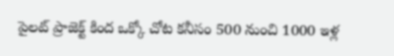పైలట్ ప్రాజెక్ట్ కింద ఒక్కో చోట కనీసం 500 నుంచి 1000 ఇళ్ల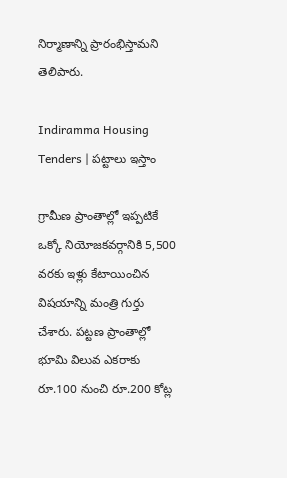నిర్మాణాన్ని ప్రారంభిస్తామని తెలిపారు.

Indiramma Housing Tenders | పట్టాలు ఇస్తాం

గ్రామీణ ప్రాంతాల్లో ఇప్పటికే ఒక్కో నియోజకవర్గానికి 5,500 వరకు ఇళ్లు కేటాయించిన విషయాన్ని మంత్రి గుర్తు చేశారు. పట్టణ ప్రాంతాల్లో భూమి విలువ ఎకరాకు రూ.100 నుంచి రూ.200 కోట్ల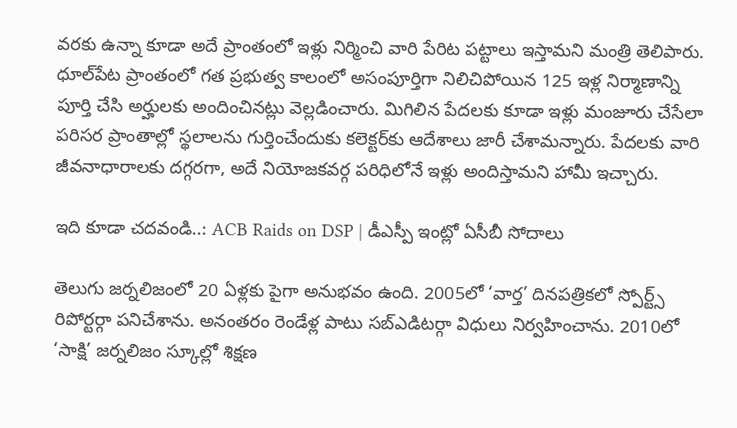వరకు ఉన్నా కూడా అదే ప్రాంతంలో ఇళ్లు నిర్మించి వారి పేరిట పట్టాలు ఇస్తామని మంత్రి తెలిపారు. ధూల్‌పేట ప్రాంతంలో గత ప్రభుత్వ కాలంలో అసంపూర్తిగా నిలిచిపోయిన 125 ఇళ్ల నిర్మాణాన్ని పూర్తి చేసి అర్హులకు అందించినట్లు వెల్లడించారు. మిగిలిన పేదలకు కూడా ఇళ్లు మంజూరు చేసేలా పరిసర ప్రాంతాల్లో స్థలాలను గుర్తించేందుకు కలెక్టర్‌కు ఆదేశాలు జారీ చేశామన్నారు. పేదలకు వారి జీవనాధారాలకు దగ్గరగా, అదే నియోజకవర్గ పరిధిలోనే ఇళ్లు అందిస్తామని హామీ ఇచ్చారు.

ఇది కూడా చదవండి..: ACB Raids on DSP | డీఎస్పీ ఇంట్లో ఏసీబీ సోదాలు

తెలుగు జర్నలిజంలో 20 ఏళ్లకు పైగా అనుభవం ఉంది. 2005లో ‘వార్త’ దినపత్రికలో స్పోర్ట్స్ రిపోర్టర్గా పనిచేశాను. అనంతరం రెండేళ్ల పాటు సబ్ఎడిటర్గా విధులు నిర్వహించాను. 2010లో ‘సాక్షి’ జర్నలిజం స్కూల్లో శిక్షణ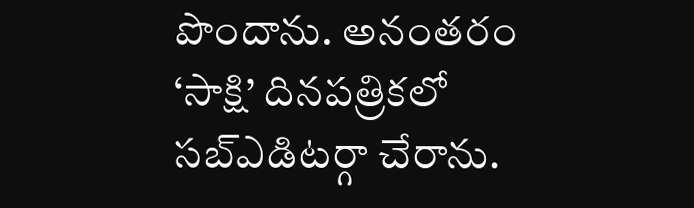పొందాను. అనంతరం ‘సాక్షి’ దినపత్రికలో సబ్ఎడిటర్గా చేరాను.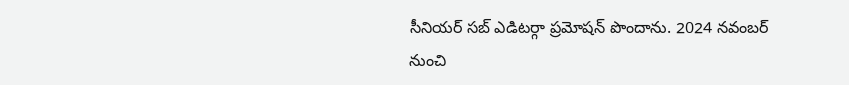సీనియర్ సబ్ ఎడిటర్గా ప్రమోషన్ పొందాను. 2024 నవంబర్ నుంచి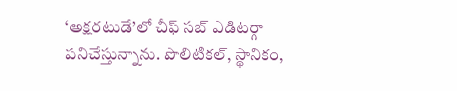‘అక్షరటుడే’లో చీఫ్ సబ్ ఎడిటర్గా పనిచేస్తున్నాను. పొలిటికల్, స్థానికం,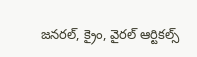జనరల్, క్రైం, వైరల్ ఆర్టికల్స్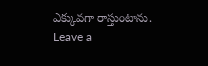ఎక్కువగా రాస్తుంటాను.
Leave a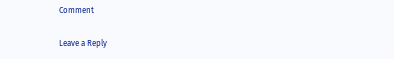Comment

Leave a Reply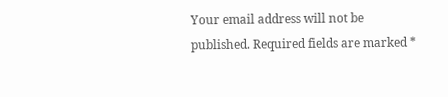Your email address will not be published. Required fields are marked *